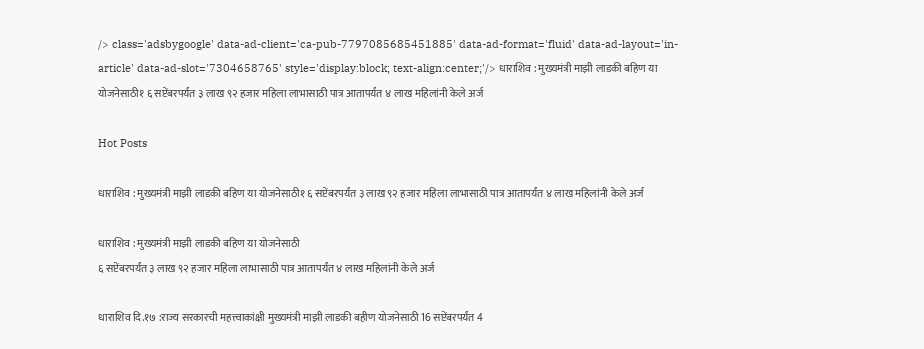/> class='adsbygoogle' data-ad-client='ca-pub-7797085685451885' data-ad-format='fluid' data-ad-layout='in-article' data-ad-slot='7304658765' style='display:block; text-align:center;'/> धाराशिव : मुख्यमंत्री माझी लाडकी बहिण या योजनेसाठी१ ६ सप्टेंबरपर्यंत ३ लाख ९२ हजार महिला लाभासाठी पात्र आतापर्यंत ४ लाख महिलांनी केले अर्ज

Hot Posts

धाराशिव : मुख्यमंत्री माझी लाडकी बहिण या योजनेसाठी१ ६ सप्टेंबरपर्यंत ३ लाख ९२ हजार महिला लाभासाठी पात्र आतापर्यंत ४ लाख महिलांनी केले अर्ज

धाराशिव : मुख्यमंत्री माझी लाडकी बहिण या योजनेसाठी
६ सप्टेंबरपर्यंत ३ लाख ९२ हजार महिला लाभासाठी पात्र आतापर्यंत ४ लाख महिलांनी केले अर्ज

धाराशिव दि.१७ :राज्य सरकारची महत्त्वाकांक्षी मुख्यमंत्री माझी लाडकी बहीण योजनेसाठी 16 सप्टेंबरपर्यंत 4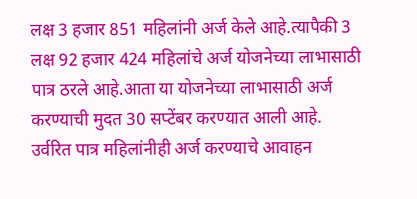लक्ष 3 हजार 851 महिलांनी अर्ज केले आहे.त्यापैकी 3 लक्ष 92 हजार 424 महिलांचे अर्ज योजनेच्या लाभासाठी पात्र ठरले आहे.आता या योजनेच्या लाभासाठी अर्ज करण्याची मुदत 30 सप्टेंबर करण्यात आली आहे. उर्वरित पात्र महिलांनीही अर्ज करण्याचे आवाहन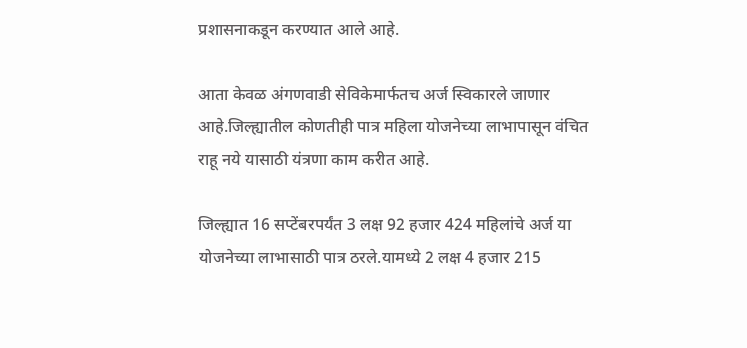प्रशासनाकडून करण्यात आले आहे.

आता केवळ अंगणवाडी सेविकेमार्फतच अर्ज स्विकारले जाणार आहे.जिल्ह्यातील कोणतीही पात्र महिला योजनेच्या लाभापासून वंचित राहू नये यासाठी यंत्रणा काम करीत आहे.

जिल्ह्यात 16 सप्टेंबरपर्यंत 3 लक्ष 92 हजार 424 महिलांचे अर्ज या योजनेच्या लाभासाठी पात्र ठरले.यामध्ये 2 लक्ष 4 हजार 215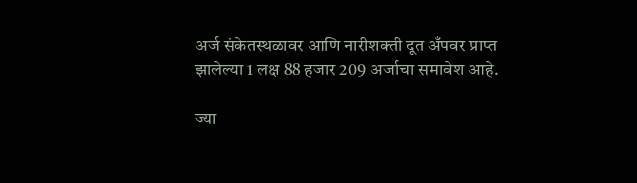अर्ज संकेतस्थळावर आणि नारीशक्ती दूत अँपवर प्राप्त झालेल्या 1 लक्ष 88 हजार 209 अर्जाचा समावेश आहे.

ज्या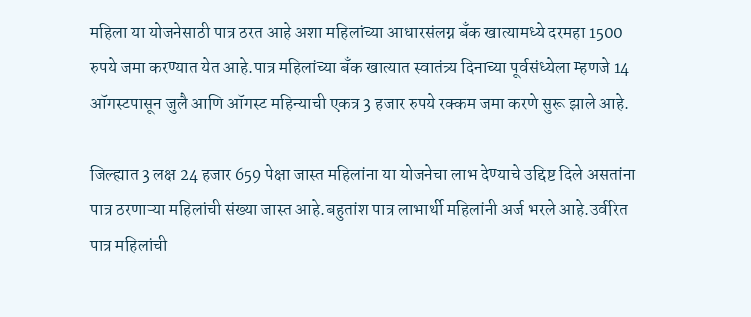महिला या योजनेसाठी पात्र ठरत आहे अशा महिलांच्या आधारसंलग्न बँक खात्यामध्ये दरमहा 1500 रुपये जमा करण्यात येत आहे.पात्र महिलांच्या बँक खात्यात स्वातंत्र्य दिनाच्या पूर्वसंध्येला म्हणजे 14 ऑगस्टपासून जुलै आणि ऑगस्ट महिन्याची एकत्र 3 हजार रुपये रक्कम जमा करणे सुरू झाले आहे.

जिल्ह्यात 3 लक्ष 24 हजार 659 पेक्षा जास्त महिलांना या योजनेचा लाभ देण्याचे उद्दिष्ट दिले असतांना पात्र ठरणाऱ्या महिलांची संख्या जास्त आहे.बहुतांश पात्र लाभार्थी महिलांनी अर्ज भरले आहे.उर्वरित पात्र महिलांची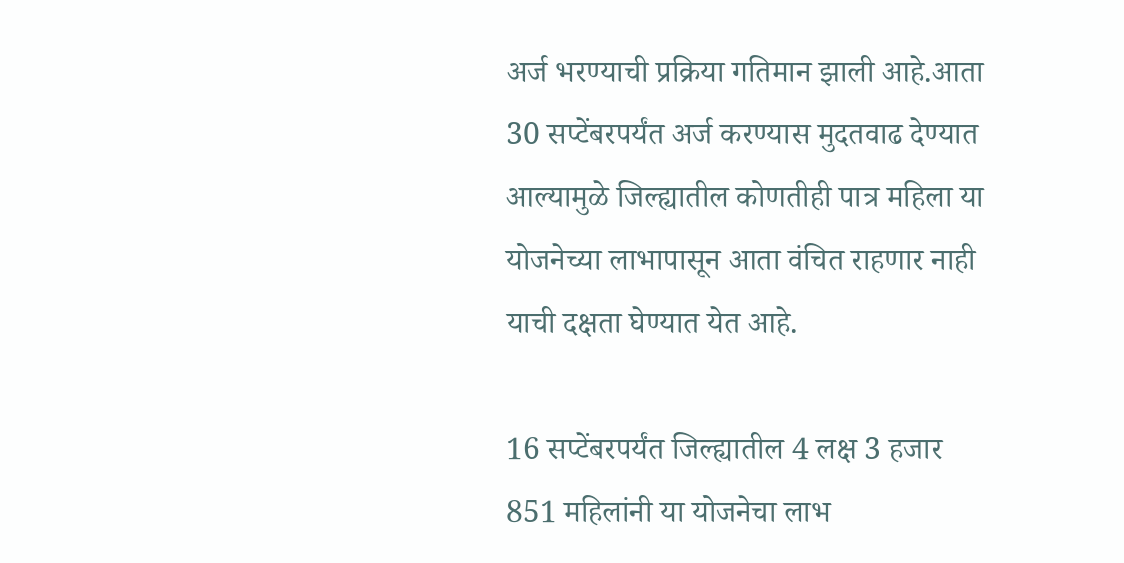अर्ज भरण्याची प्रक्रिया गतिमान झाली आहे.आता 30 सप्टेंबरपर्यंत अर्ज करण्यास मुदतवाढ देण्यात आल्यामुळे जिल्ह्यातील कोणतीही पात्र महिला या योजनेच्या लाभापासून आता वंचित राहणार नाही याची दक्षता घेण्यात येत आहे.

16 सप्टेंबरपर्यंत जिल्ह्यातील 4 लक्ष 3 हजार 851 महिलांनी या योजनेचा लाभ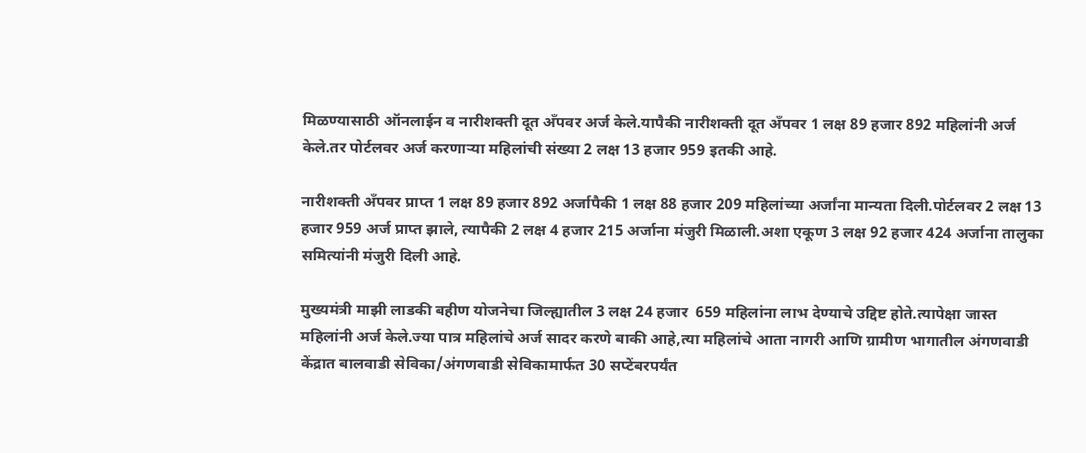मिळण्यासाठी ऑनलाईन व नारीशक्ती दूत अँपवर अर्ज केले.यापैकी नारीशक्ती दूत अँपवर 1 लक्ष 89 हजार 892 महिलांनी अर्ज केले.तर पोर्टलवर अर्ज करणाऱ्या महिलांची संख्या 2 लक्ष 13 हजार 959 इतकी आहे.

नारीशक्ती अँपवर प्राप्त 1 लक्ष 89 हजार 892 अर्जापैकी 1 लक्ष 88 हजार 209 महिलांच्या अर्जांना मान्यता दिली.पोर्टलवर 2 लक्ष 13 हजार 959 अर्ज प्राप्त झाले, त्यापैकी 2 लक्ष 4 हजार 215 अर्जाना मंजुरी मिळाली.अशा एकूण 3 लक्ष 92 हजार 424 अर्जाना तालुका समित्यांनी मंजुरी दिली आहे.

मुख्यमंत्री माझी लाडकी बहीण योजनेचा जिल्ह्यातील 3 लक्ष 24 हजार  659 महिलांना लाभ देण्याचे उद्दिष्ट होते.त्यापेक्षा जास्त महिलांनी अर्ज केले.ज्या पात्र महिलांचे अर्ज सादर करणे बाकी आहे,त्या महिलांचे आता नागरी आणि ग्रामीण भागातील अंगणवाडी केंद्रात बालवाडी सेविका/अंगणवाडी सेविकामार्फत 30 सप्टेंबरपर्यंत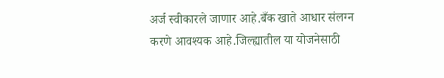अर्ज स्वीकारले जाणार आहे.बँक खाते आधार संलग्न करणे आवश्यक आहे.जिल्ह्यातील या योजनेसाठी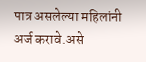पात्र असलेल्या महिलांनी अर्ज करावे.असे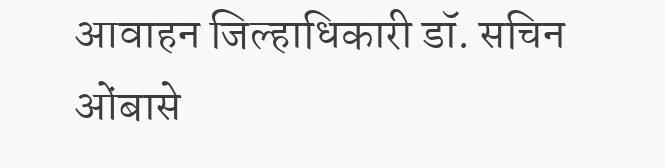आवाहन जिल्हाधिकारी डॉ. सचिन ओंबासे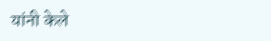यांनी केले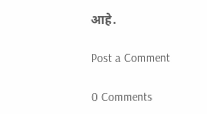आहे.

Post a Comment

0 Comments